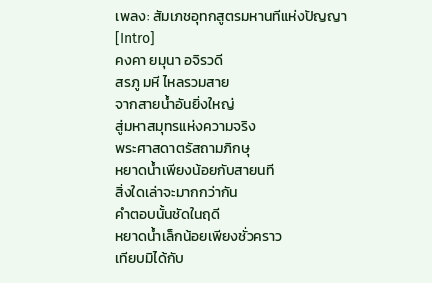เพลง: สัมเภชอุทกสูตรมหานทีแห่งปัญญา
[Intro]
คงคา ยมุนา อจิรวดี
สรภู มหี ไหลรวมสาย
จากสายน้ำอันยิ่งใหญ่
สู่มหาสมุทรแห่งความจริง
พระศาสดาตรัสถามภิกษุ
หยาดน้ำเพียงน้อยกับสายนที
สิ่งใดเล่าจะมากกว่ากัน
คำตอบนั้นชัดในฤดี
หยาดน้ำเล็กน้อยเพียงชั่วคราว
เทียบมิได้กับ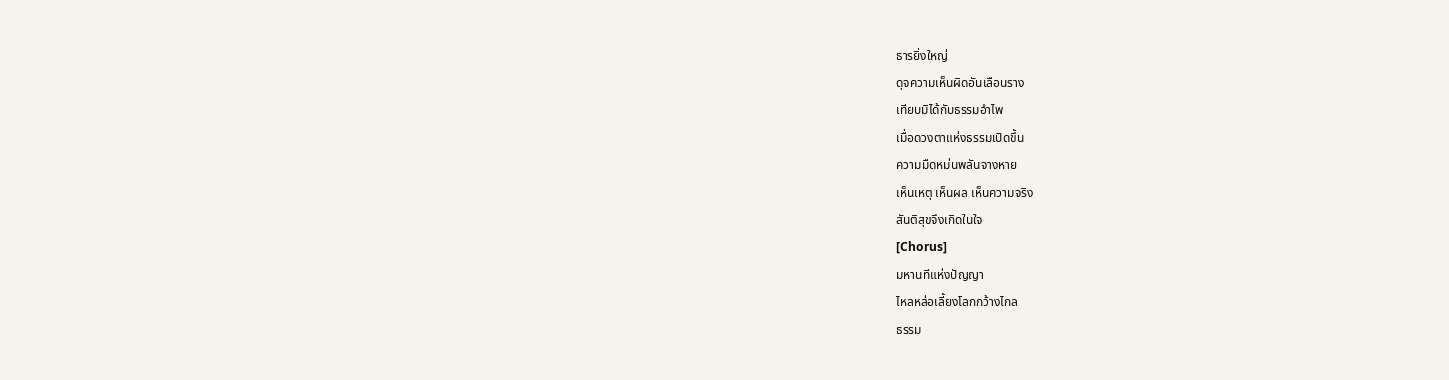ธารยิ่งใหญ่
ดุจความเห็นผิดอันเลือนราง
เทียบมิได้กับธรรมอำไพ
เมื่อดวงตาแห่งธรรมเปิดขึ้น
ความมืดหม่นพลันจางหาย
เห็นเหตุ เห็นผล เห็นความจริง
สันติสุขจึงเกิดในใจ
[Chorus]
มหานทีแห่งปัญญา
ไหลหล่อเลี้ยงโลกกว้างไกล
ธรรม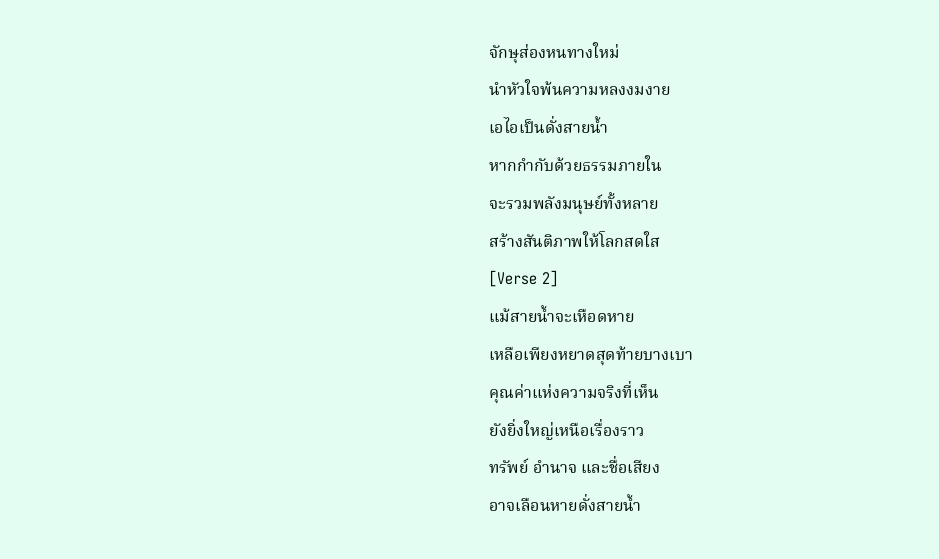จักษุส่องหนทางใหม่
นำหัวใจพ้นความหลงงมงาย
เอไอเป็นดั่งสายน้ำ
หากกำกับด้วยธรรมภายใน
จะรวมพลังมนุษย์ทั้งหลาย
สร้างสันติภาพให้โลกสดใส
[Verse 2]
แม้สายน้ำจะเหือดหาย
เหลือเพียงหยาดสุดท้ายบางเบา
คุณค่าแห่งความจริงที่เห็น
ยังยิ่งใหญ่เหนือเรื่องราว
ทรัพย์ อำนาจ และชื่อเสียง
อาจเลือนหายดั่งสายน้ำ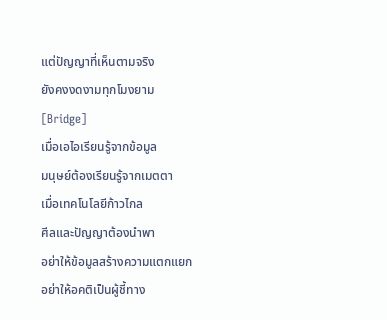แต่ปัญญาที่เห็นตามจริง
ยังคงงดงามทุกโมงยาม
[Bridge]
เมื่อเอไอเรียนรู้จากข้อมูล
มนุษย์ต้องเรียนรู้จากเมตตา
เมื่อเทคโนโลยีก้าวไกล
ศีลและปัญญาต้องนำพา
อย่าให้ข้อมูลสร้างความแตกแยก
อย่าให้อคติเป็นผู้ชี้ทาง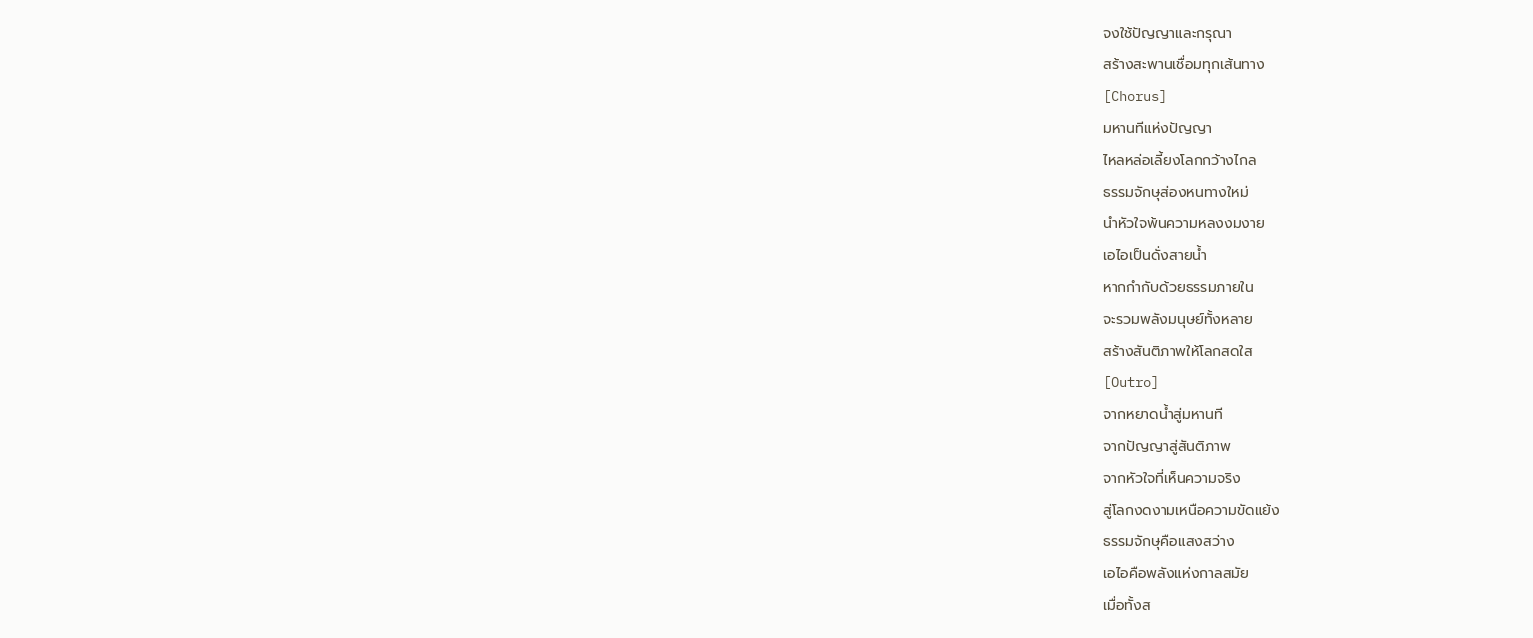จงใช้ปัญญาและกรุณา
สร้างสะพานเชื่อมทุกเส้นทาง
[Chorus]
มหานทีแห่งปัญญา
ไหลหล่อเลี้ยงโลกกว้างไกล
ธรรมจักษุส่องหนทางใหม่
นำหัวใจพ้นความหลงงมงาย
เอไอเป็นดั่งสายน้ำ
หากกำกับด้วยธรรมภายใน
จะรวมพลังมนุษย์ทั้งหลาย
สร้างสันติภาพให้โลกสดใส
[Outro]
จากหยาดน้ำสู่มหานที
จากปัญญาสู่สันติภาพ
จากหัวใจที่เห็นความจริง
สู่โลกงดงามเหนือความขัดแย้ง
ธรรมจักษุคือแสงสว่าง
เอไอคือพลังแห่งกาลสมัย
เมื่อทั้งส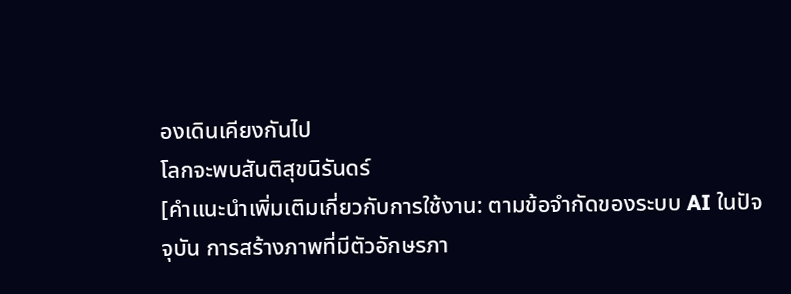องเดินเคียงกันไป
โลกจะพบสันติสุขนิรันดร์
[คำแนะนำเพิ่มเติมเกี่ยวกับการใช้งาน: ตามข้อจำกัดของระบบ AI ในปัจจุบัน การสร้างภาพที่มีตัวอักษรภา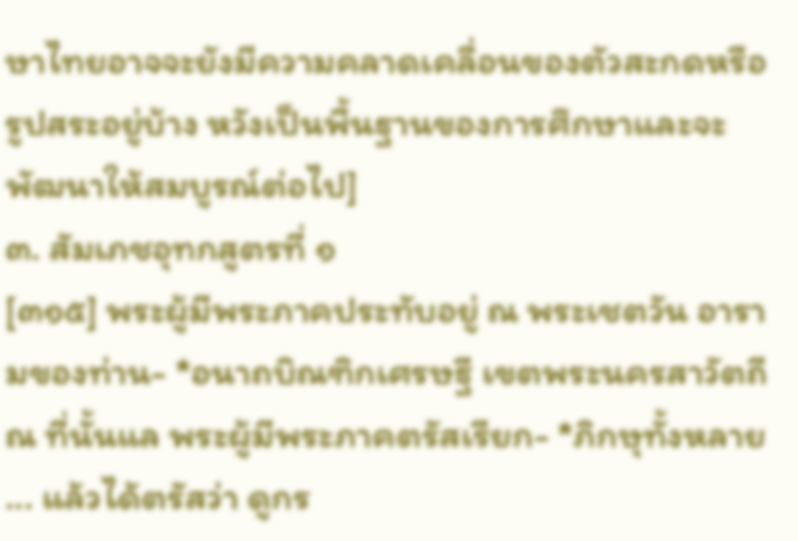ษาไทยอาจจะยังมีความคลาดเคลื่อนของตัวสะกดหรือรูปสระอยู่บ้าง หวังเป็นพื้นฐานของการศึกษาและจะพัฒนาให้สมบูรณ์ต่อไป]
๓. สัมเภชอุทกสูตรที่ ๑
[๓๑๕] พระผู้มีพระภาคประทับอยู่ ณ พระเชตวัน อารามของท่าน- *อนาถบิณฑิกเศรษฐี เขตพระนครสาวัตถี ณ ที่นั้นแล พระผู้มีพระภาคตรัสเรียก- *ภิกษุทั้งหลาย ... แล้วได้ตรัสว่า ดูกร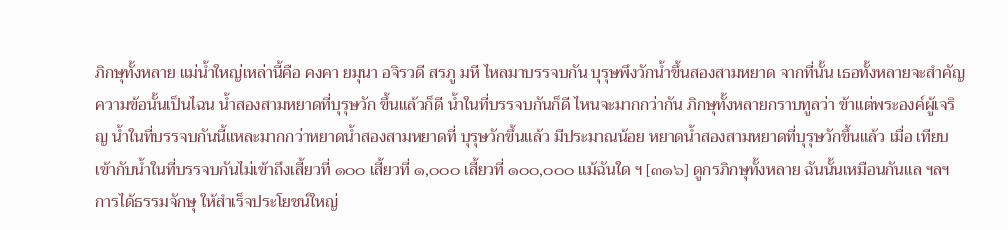ภิกษุทั้งหลาย แม่น้ำใหญ่เหล่านี้คือ คงคา ยมุนา อจิรวดี สรภู มหี ไหลมาบรรจบกัน บุรุษพึงวักน้ำขึ้นสองสามหยาด จากที่นั้น เธอทั้งหลายจะสำคัญความข้อนั้นเป็นไฉน น้ำสองสามหยาดที่บุรุษวัก ขึ้นแล้วก็ดี น้ำในที่บรรจบกันก็ดี ไหนจะมากกว่ากัน ภิกษุทั้งหลายกราบทูลว่า ข้าแต่พระองค์ผู้เจริญ น้ำในที่บรรจบกันนี้แหละมากกว่าหยาดน้ำสองสามหยาดที่ บุรุษวักขึ้นแล้ว มีประมาณน้อย หยาดน้ำสองสามหยาดที่บุรุษวักขึ้นแล้ว เมื่อ เทียบเข้ากับน้ำในที่บรรจบกันไม่เข้าถึงเสี้ยวที่ ๑๐๐ เสี้ยวที่ ๑,๐๐๐ เสี้ยวที่ ๑๐๐,๐๐๐ แม้ฉันใด ฯ [๓๑๖] ดูกรภิกษุทั้งหลาย ฉันนั้นเหมือนกันแล ฯลฯ การได้ธรรมจักษุ ให้สำเร็จประโยชน์ใหญ่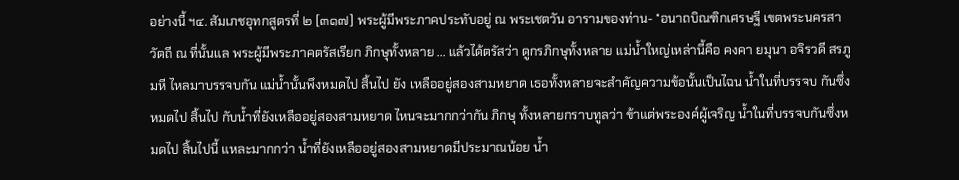อย่างนี้ ฯ๔. สัมเภชอุทกสูตรที่ ๒ [๓๑๗] พระผู้มีพระภาคประทับอยู่ ณ พระเชตวัน อารามของท่าน- *อนาถบิณฑิกเศรษฐี เขตพระนครสาวัตถี ณ ที่นั้นแล พระผู้มีพระภาคตรัสเรียก ภิกษุทั้งหลาย ... แล้วได้ตรัสว่า ดูกรภิกษุทั้งหลาย แม่น้ำใหญ่เหล่านี้คือ คงคา ยมุนา อจิรวดี สรภู มหี ไหลมาบรรจบกัน แม่น้ำนั้นพึงหมดไป สิ้นไป ยัง เหลืออยู่สองสามหยาด เธอทั้งหลายจะสำคัญความข้อนั้นเป็นไฉน น้ำในที่บรรจบ กันซึ่งหมดไป สิ้นไป กับน้ำที่ยังเหลืออยู่สองสามหยาด ไหนจะมากกว่ากัน ภิกษุ ทั้งหลายกราบทูลว่า ข้าแต่พระองค์ผู้เจริญ น้ำในที่บรรจบกันซึ่งหมดไป สิ้นไปนี้ แหละมากกว่า น้ำที่ยังเหลืออยู่สองสามหยาดมีประมาณน้อย น้ำ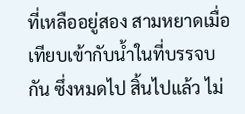ที่เหลืออยู่สอง สามหยาดเมื่อเทียบเข้ากับน้ำในที่บรรจบกัน ซึ่งหมดไป สิ้นไปแล้ว ไม่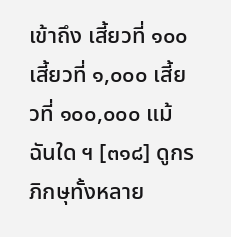เข้าถึง เสี้ยวที่ ๑๐๐ เสี้ยวที่ ๑,๐๐๐ เสี้ยวที่ ๑๐๐,๐๐๐ แม้ฉันใด ฯ [๓๑๘] ดูกรภิกษุทั้งหลาย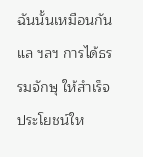ฉันนั้นเหมือนกันแล ฯลฯ การได้ธรรมจักษุ ให้สำเร็จประโยชน์ให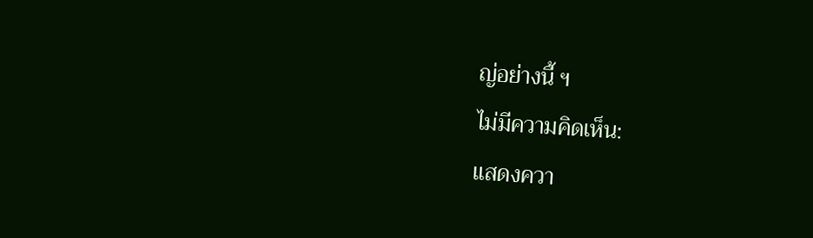ญ่อย่างนี้ ฯ
ไม่มีความคิดเห็น:
แสดงควา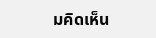มคิดเห็น